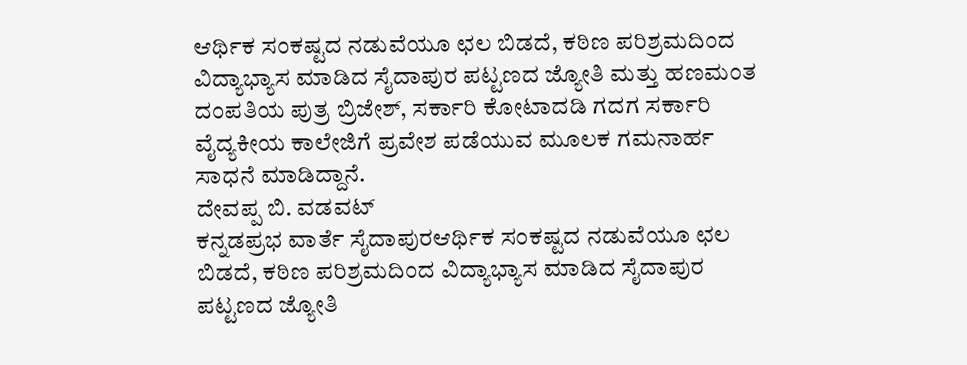ಆರ್ಥಿಕ ಸಂಕಷ್ಟದ ನಡುವೆಯೂ ಛಲ ಬಿಡದೆ, ಕಠಿಣ ಪರಿಶ್ರಮದಿಂದ ವಿದ್ಯಾಭ್ಯಾಸ ಮಾಡಿದ ಸೈದಾಪುರ ಪಟ್ಟಣದ ಜ್ಯೋತಿ ಮತ್ತು ಹಣಮಂತ ದಂಪತಿಯ ಪುತ್ರ ಬ್ರಿಜೇಶ್, ಸರ್ಕಾರಿ ಕೋಟಾದಡಿ ಗದಗ ಸರ್ಕಾರಿ ವೈದ್ಯಕೀಯ ಕಾಲೇಜಿಗೆ ಪ್ರವೇಶ ಪಡೆಯುವ ಮೂಲಕ ಗಮನಾರ್ಹ ಸಾಧನೆ ಮಾಡಿದ್ದಾನೆ.
ದೇವಪ್ಪ ಬಿ. ವಡವಟ್
ಕನ್ನಡಪ್ರಭ ವಾರ್ತೆ ಸೈದಾಪುರಆರ್ಥಿಕ ಸಂಕಷ್ಟದ ನಡುವೆಯೂ ಛಲ ಬಿಡದೆ, ಕಠಿಣ ಪರಿಶ್ರಮದಿಂದ ವಿದ್ಯಾಭ್ಯಾಸ ಮಾಡಿದ ಸೈದಾಪುರ ಪಟ್ಟಣದ ಜ್ಯೋತಿ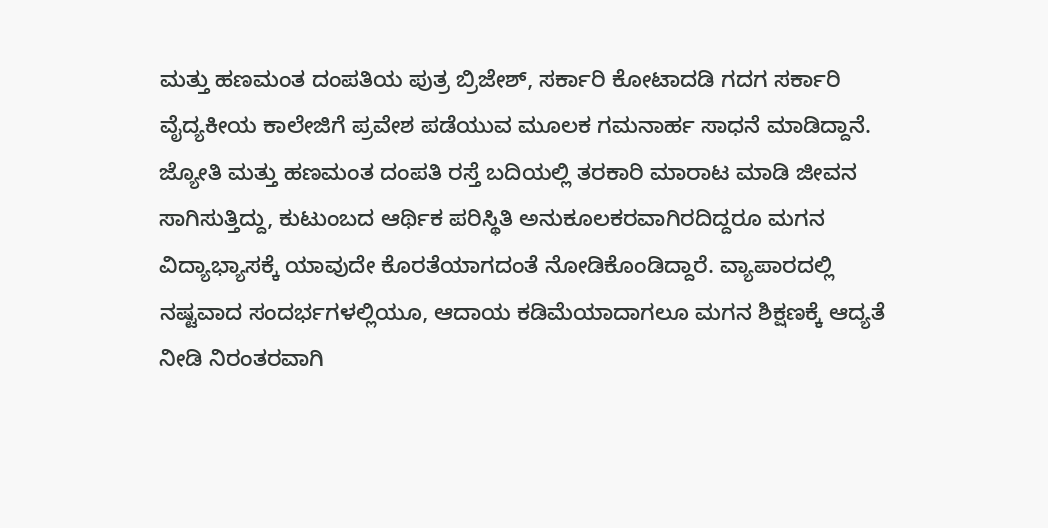ಮತ್ತು ಹಣಮಂತ ದಂಪತಿಯ ಪುತ್ರ ಬ್ರಿಜೇಶ್, ಸರ್ಕಾರಿ ಕೋಟಾದಡಿ ಗದಗ ಸರ್ಕಾರಿ ವೈದ್ಯಕೀಯ ಕಾಲೇಜಿಗೆ ಪ್ರವೇಶ ಪಡೆಯುವ ಮೂಲಕ ಗಮನಾರ್ಹ ಸಾಧನೆ ಮಾಡಿದ್ದಾನೆ.
ಜ್ಯೋತಿ ಮತ್ತು ಹಣಮಂತ ದಂಪತಿ ರಸ್ತೆ ಬದಿಯಲ್ಲಿ ತರಕಾರಿ ಮಾರಾಟ ಮಾಡಿ ಜೀವನ ಸಾಗಿಸುತ್ತಿದ್ದು, ಕುಟುಂಬದ ಆರ್ಥಿಕ ಪರಿಸ್ಥಿತಿ ಅನುಕೂಲಕರವಾಗಿರದಿದ್ದರೂ ಮಗನ ವಿದ್ಯಾಭ್ಯಾಸಕ್ಕೆ ಯಾವುದೇ ಕೊರತೆಯಾಗದಂತೆ ನೋಡಿಕೊಂಡಿದ್ದಾರೆ. ವ್ಯಾಪಾರದಲ್ಲಿ ನಷ್ಟವಾದ ಸಂದರ್ಭಗಳಲ್ಲಿಯೂ, ಆದಾಯ ಕಡಿಮೆಯಾದಾಗಲೂ ಮಗನ ಶಿಕ್ಷಣಕ್ಕೆ ಆದ್ಯತೆ ನೀಡಿ ನಿರಂತರವಾಗಿ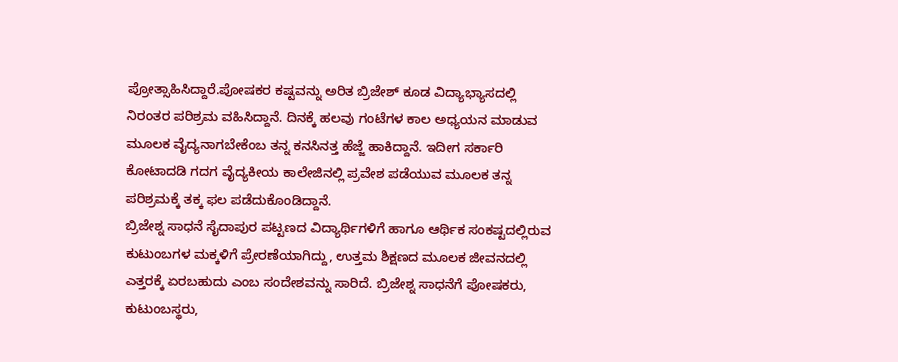ಪ್ರೋತ್ಸಾಹಿಸಿದ್ದಾರೆ.ಪೋಷಕರ ಕಷ್ಟವನ್ನು ಅರಿತ ಬ್ರಿಜೇಶ್ ಕೂಡ ವಿದ್ಯಾಭ್ಯಾಸದಲ್ಲಿ ನಿರಂತರ ಪರಿಶ್ರಮ ವಹಿಸಿದ್ದಾನೆ. ದಿನಕ್ಕೆ ಹಲವು ಗಂಟೆಗಳ ಕಾಲ ಅಧ್ಯಯನ ಮಾಡುವ ಮೂಲಕ ವೈದ್ಯನಾಗಬೇಕೆಂಬ ತನ್ನ ಕನಸಿನತ್ತ ಹೆಜ್ಜೆ ಹಾಕಿದ್ದಾನೆ. ಇದೀಗ ಸರ್ಕಾರಿ ಕೋಟಾದಡಿ ಗದಗ ವೈದ್ಯಕೀಯ ಕಾಲೇಜಿನಲ್ಲಿ ಪ್ರವೇಶ ಪಡೆಯುವ ಮೂಲಕ ತನ್ನ ಪರಿಶ್ರಮಕ್ಕೆ ತಕ್ಕ ಫಲ ಪಡೆದುಕೊಂಡಿದ್ದಾನೆ.
ಬ್ರಿಜೇಶ್ನ ಸಾಧನೆ ಸೈದಾಪುರ ಪಟ್ಟಣದ ವಿದ್ಯಾರ್ಥಿಗಳಿಗೆ ಹಾಗೂ ಆರ್ಥಿಕ ಸಂಕಷ್ಟದಲ್ಲಿರುವ ಕುಟುಂಬಗಳ ಮಕ್ಕಳಿಗೆ ಪ್ರೇರಣೆಯಾಗಿದ್ದು, ಉತ್ತಮ ಶಿಕ್ಷಣದ ಮೂಲಕ ಜೀವನದಲ್ಲಿ ಎತ್ತರಕ್ಕೆ ಏರಬಹುದು ಎಂಬ ಸಂದೇಶವನ್ನು ಸಾರಿದೆ. ಬ್ರಿಜೇಶ್ನ ಸಾಧನೆಗೆ ಪೋಷಕರು, ಕುಟುಂಬಸ್ಥರು,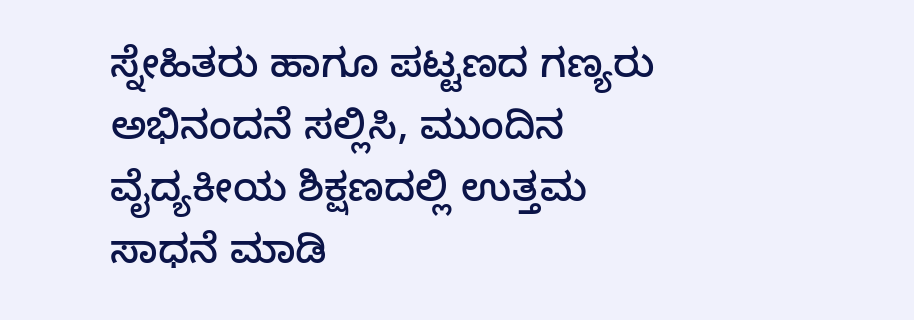ಸ್ನೇಹಿತರು ಹಾಗೂ ಪಟ್ಟಣದ ಗಣ್ಯರು ಅಭಿನಂದನೆ ಸಲ್ಲಿಸಿ, ಮುಂದಿನ ವೈದ್ಯಕೀಯ ಶಿಕ್ಷಣದಲ್ಲಿ ಉತ್ತಮ ಸಾಧನೆ ಮಾಡಿ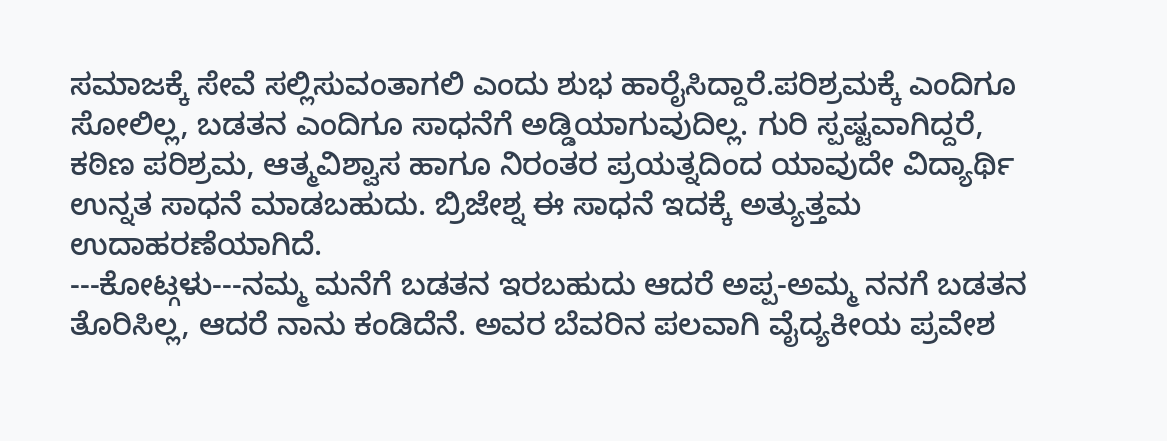ಸಮಾಜಕ್ಕೆ ಸೇವೆ ಸಲ್ಲಿಸುವಂತಾಗಲಿ ಎಂದು ಶುಭ ಹಾರೈಸಿದ್ದಾರೆ.ಪರಿಶ್ರಮಕ್ಕೆ ಎಂದಿಗೂ ಸೋಲಿಲ್ಲ, ಬಡತನ ಎಂದಿಗೂ ಸಾಧನೆಗೆ ಅಡ್ಡಿಯಾಗುವುದಿಲ್ಲ. ಗುರಿ ಸ್ಪಷ್ಟವಾಗಿದ್ದರೆ, ಕಠಿಣ ಪರಿಶ್ರಮ, ಆತ್ಮವಿಶ್ವಾಸ ಹಾಗೂ ನಿರಂತರ ಪ್ರಯತ್ನದಿಂದ ಯಾವುದೇ ವಿದ್ಯಾರ್ಥಿ ಉನ್ನತ ಸಾಧನೆ ಮಾಡಬಹುದು. ಬ್ರಿಜೇಶ್ನ ಈ ಸಾಧನೆ ಇದಕ್ಕೆ ಅತ್ಯುತ್ತಮ ಉದಾಹರಣೆಯಾಗಿದೆ.
---ಕೋಟ್ಗಳು---ನಮ್ಮ ಮನೆಗೆ ಬಡತನ ಇರಬಹುದು ಆದರೆ ಅಪ್ಪ-ಅಮ್ಮ ನನಗೆ ಬಡತನ ತೊರಿಸಿಲ್ಲ, ಆದರೆ ನಾನು ಕಂಡಿದೆನೆ. ಅವರ ಬೆವರಿನ ಪಲವಾಗಿ ವೈದ್ಯಕೀಯ ಪ್ರವೇಶ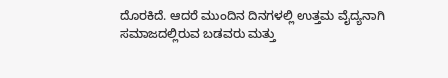ದೊರಕಿದೆ. ಆದರೆ ಮುಂದಿನ ದಿನಗಳಲ್ಲಿ ಉತ್ತಮ ವೈದ್ಯನಾಗಿ ಸಮಾಜದಲ್ಲಿರುವ ಬಡವರು ಮತ್ತು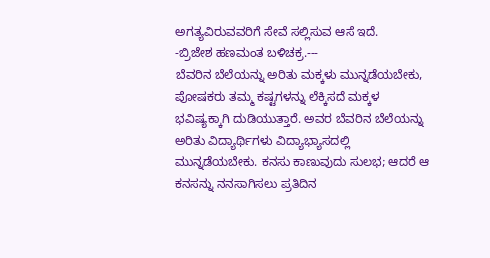ಅಗತ್ಯವಿರುವವರಿಗೆ ಸೇವೆ ಸಲ್ಲಿಸುವ ಆಸೆ ಇದೆ.
-ಬ್ರಿಜೇಶ ಹಣಮಂತ ಬಳಿಚಕ್ರ.---
ಬೆವರಿನ ಬೆಲೆಯನ್ನು ಅರಿತು ಮಕ್ಕಳು ಮುನ್ನಡೆಯಬೇಕು, ಪೋಷಕರು ತಮ್ಮ ಕಷ್ಟಗಳನ್ನು ಲೆಕ್ಕಿಸದೆ ಮಕ್ಕಳ ಭವಿಷ್ಯಕ್ಕಾಗಿ ದುಡಿಯುತ್ತಾರೆ. ಅವರ ಬೆವರಿನ ಬೆಲೆಯನ್ನು ಅರಿತು ವಿದ್ಯಾರ್ಥಿಗಳು ವಿದ್ಯಾಭ್ಯಾಸದಲ್ಲಿ ಮುನ್ನಡೆಯಬೇಕು. ಕನಸು ಕಾಣುವುದು ಸುಲಭ; ಆದರೆ ಆ ಕನಸನ್ನು ನನಸಾಗಿಸಲು ಪ್ರತಿದಿನ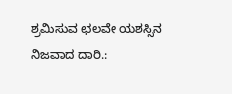ಶ್ರಮಿಸುವ ಛಲವೇ ಯಶಸ್ಸಿನ ನಿಜವಾದ ದಾರಿ.: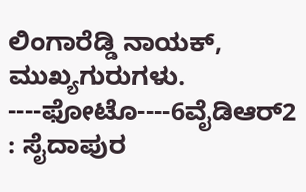ಲಿಂಗಾರೆಡ್ಡಿ ನಾಯಕ್, ಮುಖ್ಯಗುರುಗಳು.
----ಫೋಟೊ----6ವೈಡಿಆರ್2 : ಸೈದಾಪುರ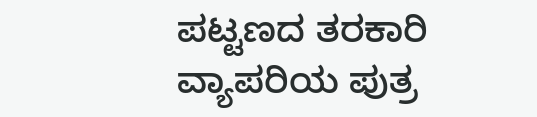ಪಟ್ಟಣದ ತರಕಾರಿ ವ್ಯಾಪರಿಯ ಪುತ್ರ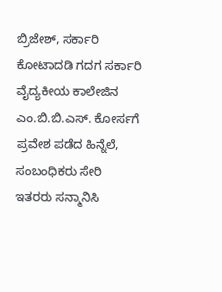ಬ್ರಿಜೇಶ್, ಸರ್ಕಾರಿ ಕೋಟಾದಡಿ ಗದಗ ಸರ್ಕಾರಿ ವೈದ್ಯಕೀಯ ಕಾಲೇಜಿನ ಎಂ.ಬಿ.ಬಿ.ಎಸ್. ಕೋರ್ಸಗೆ ಪ್ರವೇಶ ಪಡೆದ ಹಿನ್ನೆಲೆ, ಸಂಬಂಧಿಕರು ಸೇರಿ ಇತರರು ಸನ್ಮಾನಿಸಿ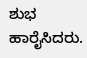ಶುಭ ಹಾರೈಸಿದರು.